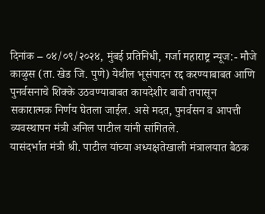दिनांक – ०४/०९/२०२४, मुंबई प्रतिनिधी, गर्जा महाराष्ट्र न्यूज:- मौजे काळुस (ता. खेड जि. पुणे) येथील भूसंपादन रद्द करण्याबाबत आणि पुनर्वसनाचे शिक्के उठवण्याबाबत कायदेशीर बाबी तपासून सकारात्मक निर्णय घेतला जाईल. असे मदत, पुनर्वसन व आपत्ती व्यवस्थापन मंत्री अनिल पाटील यांनी सांगितले.
यासंदर्भात मंत्री श्री. पाटील यांच्या अध्यक्षतेखाली मंत्रालयात बैठक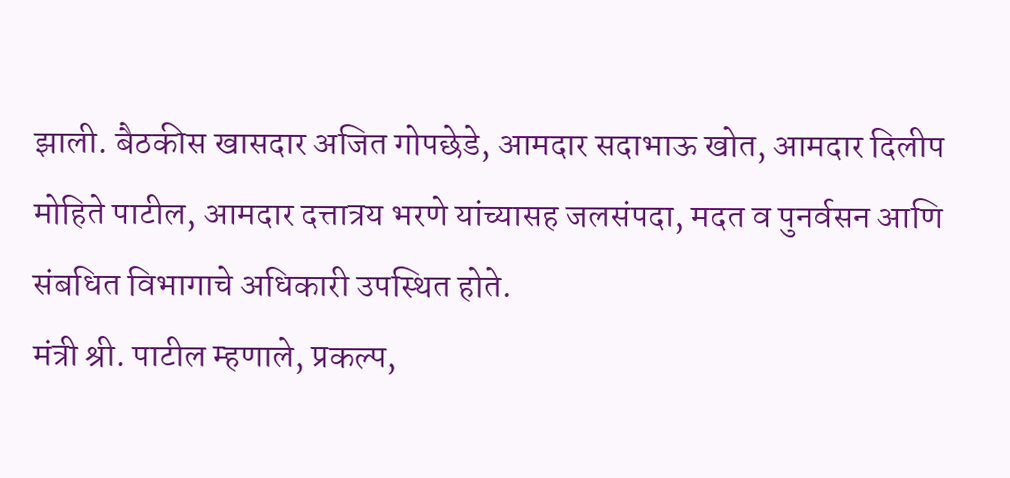झाली. बैठकीस खासदार अजित गोपछेडे, आमदार सदाभाऊ खोत, आमदार दिलीप मोहिते पाटील, आमदार दत्तात्रय भरणे यांच्यासह जलसंपदा, मदत व पुनर्वसन आणि संबधित विभागाचे अधिकारी उपस्थित होते.
मंत्री श्री. पाटील म्हणाले, प्रकल्प,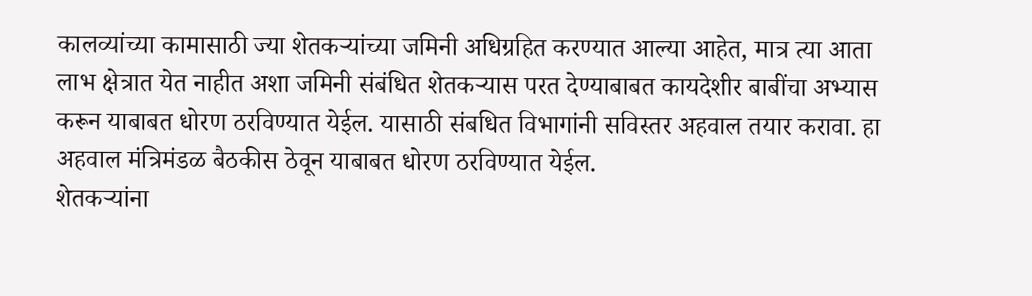कालव्यांच्या कामासाठी ज्या शेतकऱ्यांच्या जमिनी अधिग्रहित करण्यात आल्या आहेत, मात्र त्या आता लाभ क्षेत्रात येत नाहीत अशा जमिनी संबंधित शेतकऱ्यास परत देण्याबाबत कायदेशीर बाबींचा अभ्यास करून याबाबत धोरण ठरविण्यात येईल. यासाठी संबधित विभागांनी सविस्तर अहवाल तयार करावा. हा अहवाल मंत्रिमंडळ बैठकीस ठेवून याबाबत धोरण ठरविण्यात येईल.
शेतकऱ्यांना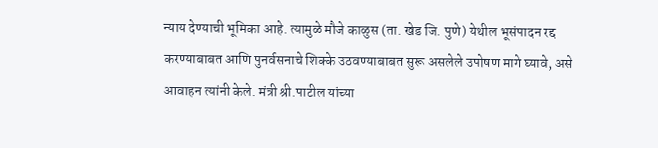न्याय देण्याची भूमिका आहे. त्यामुळे मौजे काळुस (ता. खेड जि. पुणे) येथील भूसंपादन रद्द करण्याबाबत आणि पुनर्वसनाचे शिक्के उठवण्याबाबत सुरू असलेले उपोषण मागे घ्यावे, असे आवाहन त्यांनी केले. मंत्री श्री.पाटील यांच्या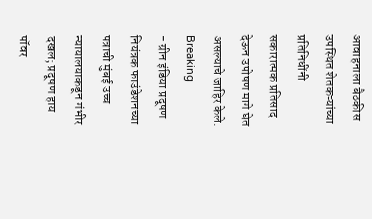आवाहनाला बैठकीस उपस्थित शेतकऱ्यांच्या प्रतिनिधींनी सकारात्मक प्रतिसाद देऊन उपोषण मागे घेत असल्याचे जाहिर केले.
Breaking
- ग्रीन इंडिया प्रदूषण नियंत्रक फाउंडेशनच्या पत्राची मुंबई उच्च न्यायालयाकडून गंभीर दखल; प्रदूषण हाय पॉवर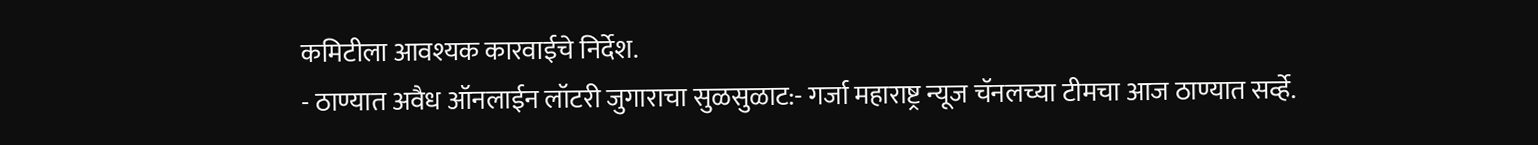कमिटीला आवश्यक कारवाईचे निर्देश.
- ठाण्यात अवैध ऑनलाईन लॉटरी जुगाराचा सुळसुळाट:- गर्जा महाराष्ट्र न्यूज चॅनलच्या टीमचा आज ठाण्यात सर्व्हे.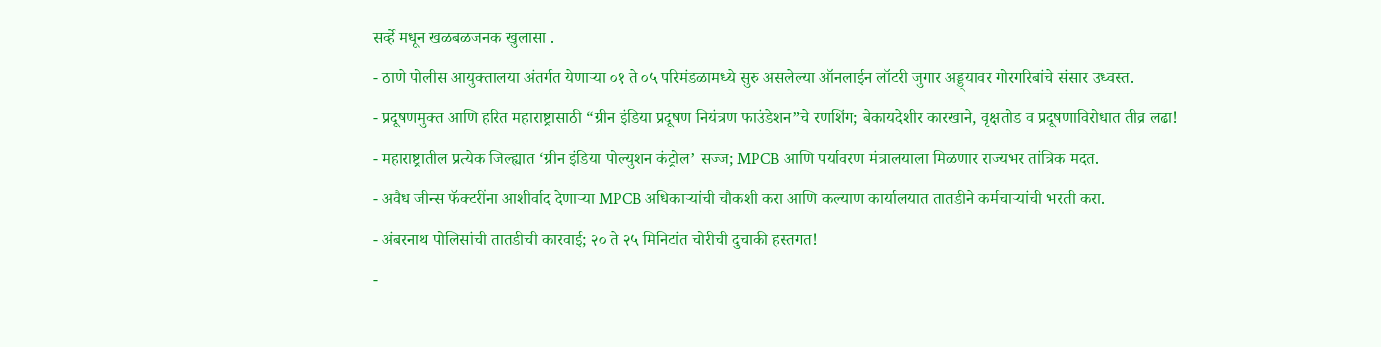सर्व्हे मधून खळबळजनक खुलासा .
- ठाणे पोलीस आयुक्तालया अंतर्गत येणाऱ्या ०१ ते ०५ परिमंडळामध्ये सुरु असलेल्या ऑनलाईन लॉटरी जुगार अड्ड्यावर गोरगरिबांचे संसार उध्वस्त.
- प्रदूषणमुक्त आणि हरित महाराष्ट्रासाठी “ग्रीन इंडिया प्रदूषण नियंत्रण फाउंडेशन”चे रणशिंग; बेकायदेशीर कारखाने, वृक्षतोड व प्रदूषणाविरोधात तीव्र लढा!
- महाराष्ट्रातील प्रत्येक जिल्ह्यात ‘ग्रीन इंडिया पोल्युशन कंट्रोल’ सज्ज; MPCB आणि पर्यावरण मंत्रालयाला मिळणार राज्यभर तांत्रिक मदत.
- अवैध जीन्स फॅक्टरींना आशीर्वाद देणाऱ्या MPCB अधिकाऱ्यांची चौकशी करा आणि कल्याण कार्यालयात तातडीने कर्मचाऱ्यांची भरती करा.
- अंबरनाथ पोलिसांची तातडीची कारवाई; २० ते २५ मिनिटांत चोरीची दुचाकी हस्तगत!
-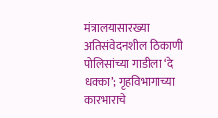मंत्रालयासारख्या अतिसंवेदनशील ठिकाणी पोलिसांच्या गाडीला ‘दे धक्का’; गृहविभागाच्या कारभाराचे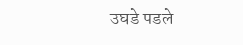उघडे पडले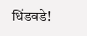धिंडवडे!